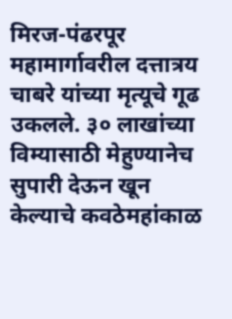मिरज-पंढरपूर महामार्गावरील दत्तात्रय चाबरे यांच्या मृत्यूचे गूढ उकलले. ३० लाखांच्या विम्यासाठी मेहुण्यानेच सुपारी देऊन खून केल्याचे कवठेमहांकाळ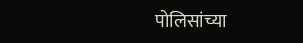पोलिसांच्या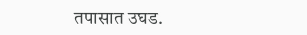तपासात उघड.